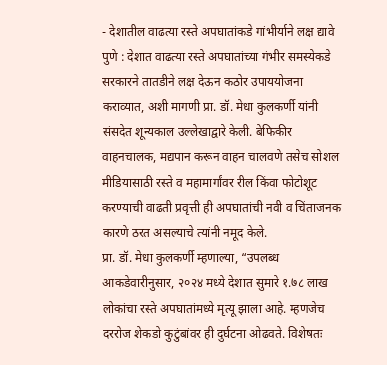- देशातील वाढत्या रस्ते अपघातांकडे गांभीर्याने लक्ष द्यावे
पुणे : देशात वाढत्या रस्ते अपघातांच्या गंभीर समस्येकडे सरकारने तातडीने लक्ष देऊन कठोर उपाययोजना कराव्यात, अशी मागणी प्रा. डॉ. मेधा कुलकर्णी यांनी संसदेत शून्यकाल उल्लेखाद्वारे केली. बेफिकीर वाहनचालक, मद्यपान करून वाहन चालवणे तसेच सोशल मीडियासाठी रस्ते व महामार्गांवर रील किंवा फोटोशूट करण्याची वाढती प्रवृत्ती ही अपघातांची नवी व चिंताजनक कारणे ठरत असल्याचे त्यांनी नमूद केले.
प्रा. डॉ. मेधा कुलकर्णी म्हणाल्या, “उपलब्ध आकडेवारीनुसार, २०२४ मध्ये देशात सुमारे १.७८ लाख लोकांचा रस्ते अपघातांमध्ये मृत्यू झाला आहे. म्हणजेच दररोज शेकडो कुटुंबांवर ही दुर्घटना ओढवते. विशेषतः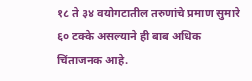१८ ते ३४ वयोगटातील तरुणांचे प्रमाण सुमारे ६० टक्के असल्याने ही बाब अधिक चिंताजनक आहे.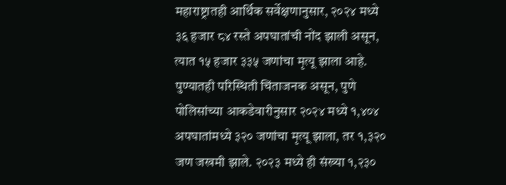महाराष्ट्रातही आर्थिक सर्वेक्षणानुसार, २०२४ मध्ये ३६ हजार ८४ रस्ते अपघातांची नोंद झाली असून, त्यात १५ हजार ३३५ जणांचा मृत्यू झाला आहे. पुण्यातही परिस्थिती चिंताजनक असून, पुणे पोलिसांच्या आकडेवारीनुसार २०२४ मध्ये १,४०४ अपघातांमध्ये ३२० जणांचा मृत्यू झाला, तर १,३२० जण जखमी झाले. २०२३ मध्ये ही संख्या १,२३०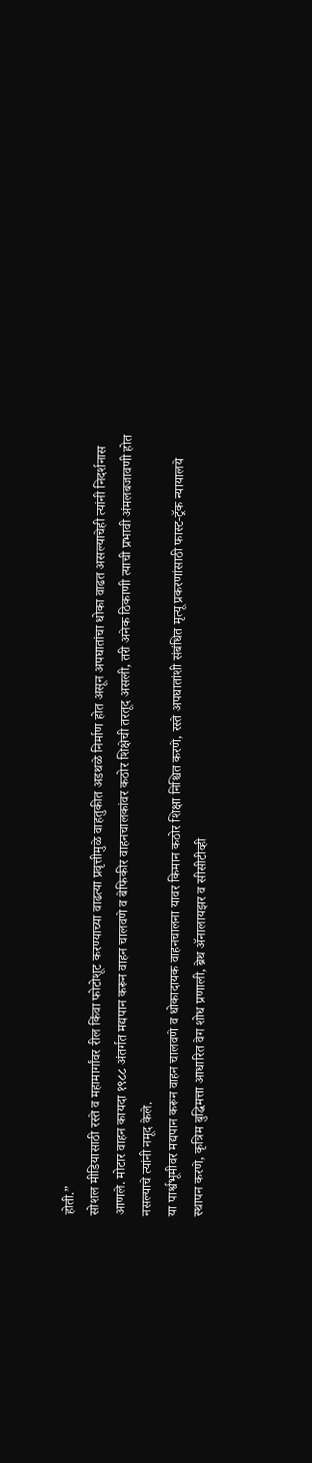होती.”
सोशल मीडियासाठी रस्ते व महामार्गांवर रील किंवा फोटोशूट करण्याच्या वाढत्या प्रवृत्तीमुळे वाहतुकीत अडथळे निर्माण होत असून अपघातांचा धोका वाढत असल्याचेही त्यांनी निदर्शनास आणले. मोटार वाहन कायदा १९८८ अंतर्गत मद्यपान करून वाहन चालवणे व बेफिकीर वाहनचालकांवर कठोर शिक्षेची तरतूद असली, तरी अनेक ठिकाणी त्याची प्रभावी अंमलबजावणी होत नसल्याचे त्यांनी नमूद केले.
या पार्श्वभूमीवर मद्यपान करून वाहन चालवणे व धोकादायक वाहनचालना यावर किमान कठोर शिक्षा निश्चित करणे, रस्ते अपघातांशी संबंधित मृत्यू प्रकरणांसाठी फास्ट-ट्रॅक न्यायालये स्थापन करणे, कृत्रिम बुद्धिमत्ता आधारित वेग शोध प्रणाली, ब्रेथ ॲनालायझर व सीसीटीव्ही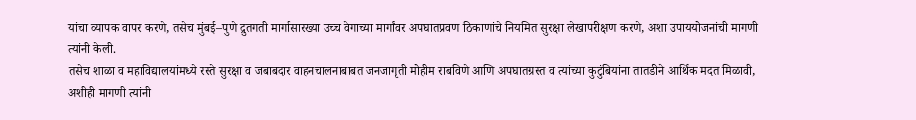यांचा व्यापक वापर करणे, तसेच मुंबई–पुणे द्रुतगती मार्गासारख्या उच्च वेगाच्या मार्गांवर अपघातप्रवण ठिकाणांचे नियमित सुरक्षा लेखापरीक्षण करणे, अशा उपाययोजनांची मागणी त्यांनी केली.
तसेच शाळा व महाविद्यालयांमध्ये रस्ते सुरक्षा व जबाबदार वाहनचालनाबाबत जनजागृती मोहीम राबविणे आणि अपघातग्रस्त व त्यांच्या कुटुंबियांना तातडीने आर्थिक मदत मिळावी, अशीही मागणी त्यांनी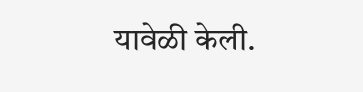यावेळी केली.